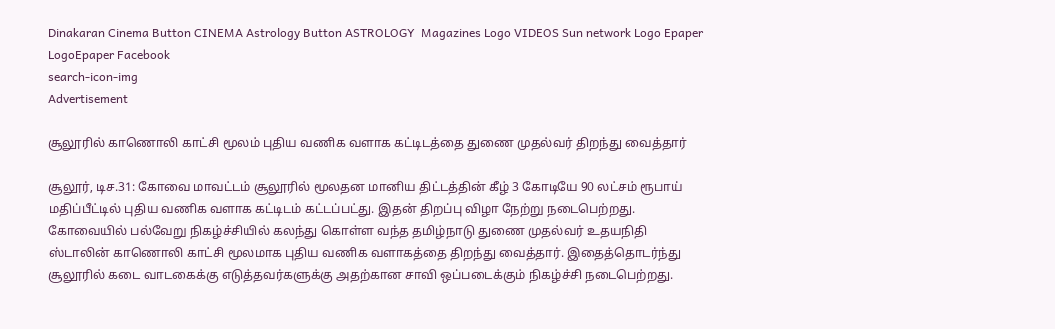Dinakaran Cinema Button CINEMA Astrology Button ASTROLOGY  Magazines Logo VIDEOS Sun network Logo Epaper LogoEpaper Facebook
search-icon-img
Advertisement

சூலூரில் காணொலி காட்சி மூலம் புதிய வணிக வளாக கட்டிடத்தை துணை முதல்வர் திறந்து வைத்தார்

சூலூர், டிச.31: கோவை மாவட்டம் சூலூரில் மூலதன மானிய திட்டத்தின் கீழ் 3 கோடியே 90 லட்சம் ரூபாய் மதிப்பீட்டில் புதிய வணிக வளாக கட்டிடம் கட்டப்பட்து. இதன் திறப்பு விழா நேற்று நடைபெற்றது. கோவையில் பல்வேறு நிகழ்ச்சியில் கலந்து கொள்ள வந்த தமிழ்நாடு துணை முதல்வர் உதயநிதி ஸ்டாலின் காணொலி காட்சி மூலமாக புதிய வணிக வளாகத்தை திறந்து வைத்தார். இதைத்தொடர்ந்து சூலூரில் கடை வாடகைக்கு எடுத்தவர்களுக்கு அதற்கான சாவி ஒப்படைக்கும் நிகழ்ச்சி நடைபெற்றது.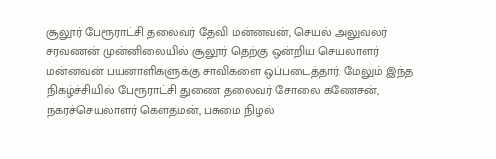சூலூர் பேரூராட்சி தலைவர் தேவி மன்னவன், செயல் அலுவலர் சரவணன் முன்னிலையில் சூலூர் தெற்கு ஒன்றிய செயலாளர் மன்னவன் பயனாளிகளுக்கு சாவிகளை ஒப்படைத்தார். மேலும் இந்த நிகழ்ச்சியில் பேரூராட்சி துணை தலைவர் சோலை கணேசன், நகரச்செயலாளர் கௌதமன், பசுமை நிழல்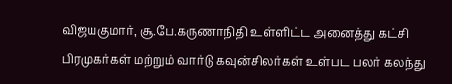விஜயகுமார், சூ.பே.கருணாநிதி உள்ளிட்ட அனைத்து கட்சி பிரமுகர்கள் மற்றும் வார்டு கவுன்சிலர்கள் உள்பட பலர் கலந்து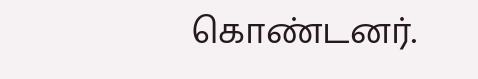கொண்டனர்.